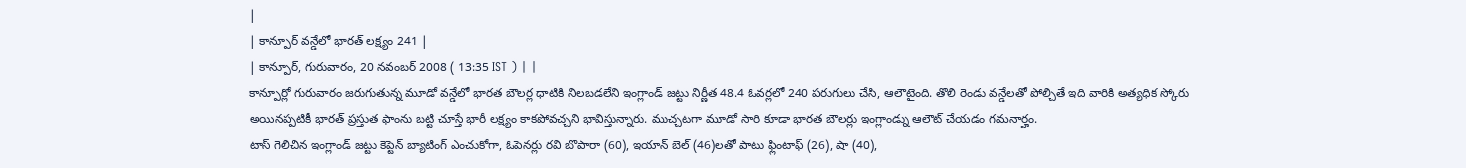|
| కాన్పూర్ వన్డేలో భారత్ లక్ష్యం 241 |
| కాన్పూర్, గురువారం, 20 నవంబర్ 2008 ( 13:35 IST ) | |
కాన్పూర్లో గురువారం జరుగుతున్న మూడో వన్డేలో భారత బౌలర్ల ధాటికి నిలబడలేని ఇంగ్లాండ్ జట్టు నిర్ణీత 48.4 ఓవర్లలో 240 పరుగులు చేసి, ఆలౌటైంది. తొలి రెండు వన్డేలతో పోల్చితే ఇది వారికి అత్యధిక స్కోరు అయినప్పటికీ భారత్ ప్రస్తుత ఫాంను బట్టి చూస్తే భారీ లక్ష్యం కాకపోవచ్చని భావిస్తున్నారు. ముచ్చటగా మూడో సారి కూడా భారత బౌలర్లు ఇంగ్లాండ్ను ఆలౌట్ చేయడం గమనార్హం.
టాస్ గెలిచిన ఇంగ్లాండ్ జట్టు కెప్టెన్ బ్యాటింగ్ ఎంచుకోగా, ఓపెనర్లు రవి బొపారా (60), ఇయాన్ బెల్ (46)లతో పాటు ఫ్లింటాఫ్ (26), షా (40),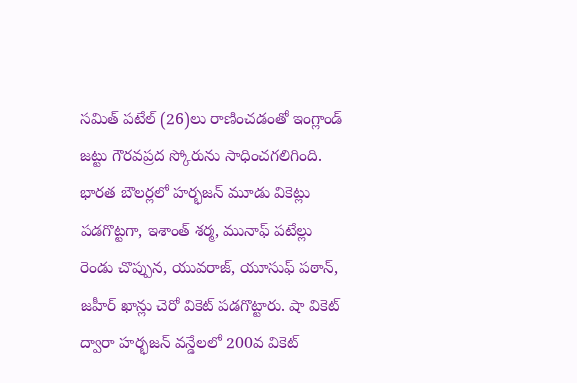సమిత్ పటేల్ (26)లు రాణించడంతో ఇంగ్లాండ్ జట్టు గౌరవప్రద స్కోరును సాధించగలిగింది.
భారత బౌలర్లలో హర్భజన్ మూడు వికెట్లు పడగొట్టగా, ఇశాంత్ శర్మ, మునాఫ్ పటేల్లు రెండు చొప్పున, యువరాజ్, యూసుఫ్ పఠాన్, జహీర్ ఖాన్లు చెరో వికెట్ పడగొట్టారు. షా వికెట్ ద్వారా హర్భజన్ వన్డేలలో 200వ వికెట్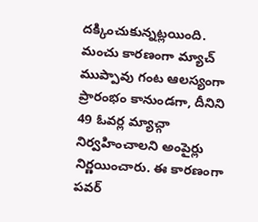దక్కించుకున్నట్లయింది.
మంచు కారణంగా మ్యాచ్ ముప్పావు గంట ఆలస్యంగా ప్రారంభం కానుండగా, దీనిని 49 ఓవర్ల మ్యాచ్గా నిర్వహించాలని అంపైర్లు నిర్ణయించారు. ఈ కారణంగా పవర్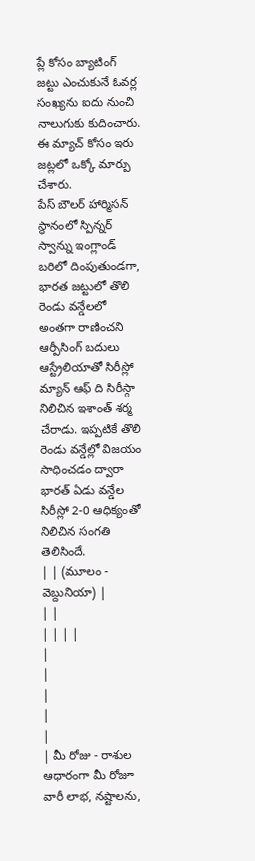ప్లే కోసం బ్యాటింగ్ జట్టు ఎంచుకునే ఓవర్ల సంఖ్యను ఐదు నుంచి నాలుగుకు కుదించారు. ఈ మ్యాచ్ కోసం ఇరు జట్లలో ఒక్కో మార్పు చేశారు.
పేస్ బౌలర్ హార్మిసన్ స్థానంలో స్పిన్నర్ స్వాన్ను ఇంగ్లాండ్ బరిలో దింపుతుండగా, భారత జట్టులో తొలి రెండు వన్డేలలో అంతగా రాణించని ఆర్పీసింగ్ బదులు ఆస్ట్రేలియాతో సిరీస్లో మ్యాన్ ఆఫ్ ది సిరీస్గా నిలిచిన ఇశాంత్ శర్మ చేరాడు. ఇప్పటికే తొలి రెండు వన్డేల్లో విజయం సాధించడం ద్వారా భారత్ ఏడు వన్డేల సిరీస్లో 2-0 ఆధిక్యంతో నిలిచిన సంగతి తెలిసిందే.
| | (మూలం - వెబ్దునియా) |
| |
| | | |
|
|
|
|
|
| మీ రోజు - రాశుల ఆధారంగా మీ రోజూ వారీ లాభ, నష్టాలను,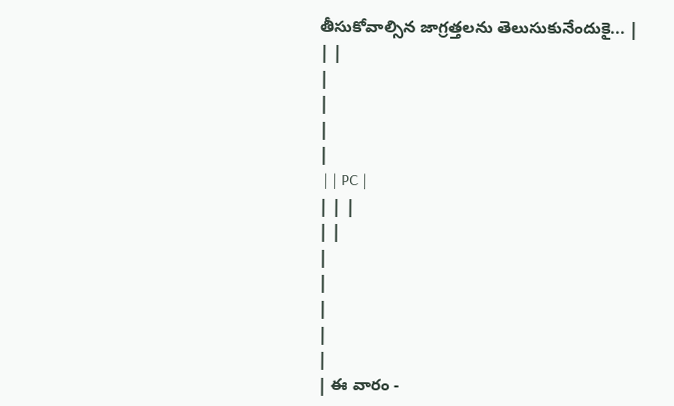తీసుకోవాల్సిన జాగ్రత్తలను తెలుసుకునేందుకై... |
| |
|
|
|
|
 | | PC |
| | |
| |
|
|
|
|
|
| ఈ వారం -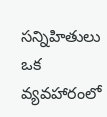సన్నిహితులు ఒక వ్యవహారంలో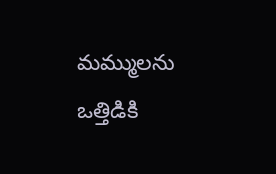మమ్ములను ఒత్తిడికి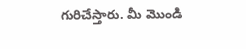గురిచేస్తారు. మీ మొండి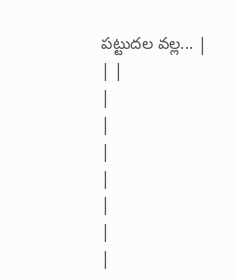పట్టుదల వల్ల... |
| |
|
|
|
|
|
|
|